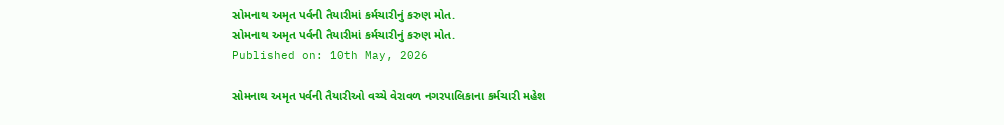સોમનાથ અમૃત પર્વની તૈયારીમાં કર્મચારીનું કરુણ મોત.
સોમનાથ અમૃત પર્વની તૈયારીમાં કર્મચારીનું કરુણ મોત.
Published on: 10th May, 2026

સોમનાથ અમૃત પર્વની તૈયારીઓ વચ્ચે વેરાવળ નગરપાલિકાના કર્મચારી મહેશ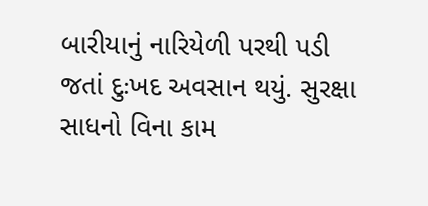બારીયાનું નારિયેળી પરથી પડી જતાં દુઃખદ અવસાન થયું. સુરક્ષા સાધનો વિના કામ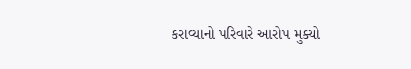કરાવ્યાનો પરિવારે આરોપ મુક્યો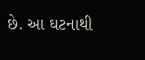છે. આ ઘટનાથી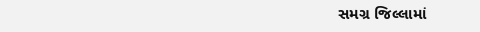સમગ્ર જિલ્લામાં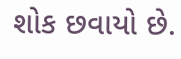શોક છવાયો છે.